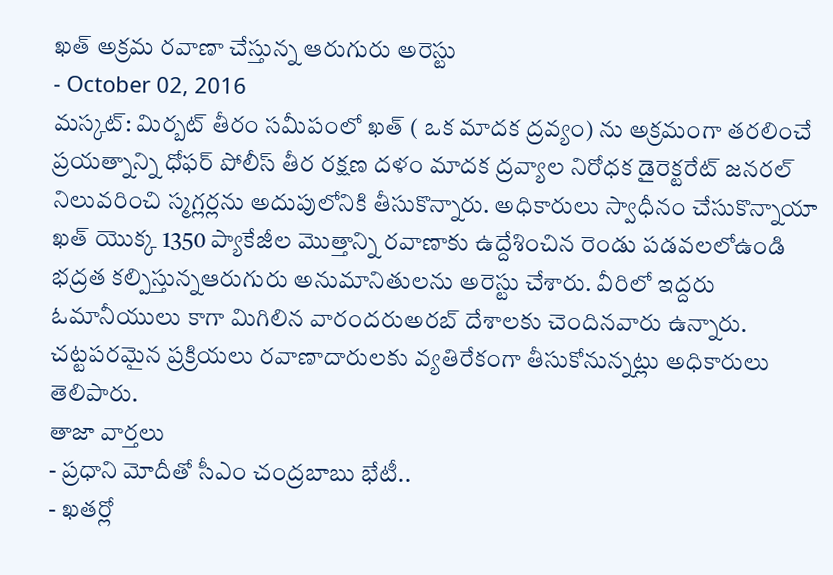ఖత్ అక్రమ రవాణా చేస్తున్న ఆరుగురు అరెస్టు
- October 02, 2016
మస్కట్: మిర్బట్ తీరం సమీపంలో ఖత్ ( ఒక మాదక ద్రవ్యం) ను అక్రమంగా తరలించే ప్రయత్నాన్ని ధోఫర్ పోలీస్ తీర రక్షణ దళం మాదక ద్రవ్యాల నిరోధక డైరెక్టరేట్ జనరల్ నిలువరించి స్మగ్లర్లను అదుపులోనికి తీసుకొన్నారు. అధికారులు స్వాధీనం చేసుకొన్నాయా ఖత్ యొక్క 1350 ప్యాకేజీల మొత్తాన్ని రవాణాకు ఉద్దేశించిన రెండు పడవలలోఉండి భద్రత కల్పిస్తున్నఆరుగురు అనుమానితులను అరెస్టు చేశారు. వీరిలో ఇద్దరు ఓమానీయులు కాగా మిగిలిన వారందరుఅరబ్ దేశాలకు చెందినవారు ఉన్నారు. చట్టపరమైన ప్రక్రియలు రవాణాదారులకు వ్యతిరేకంగా తీసుకోనున్నట్లు అధికారులు తెలిపారు.
తాజా వార్తలు
- ప్రధాని మోదీతో సీఎం చంద్రబాబు భేటీ..
- ఖతర్లో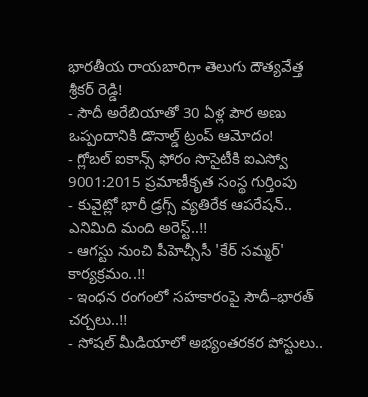భారతీయ రాయబారిగా తెలుగు దౌత్యవేత్త శ్రీకర్ రెడ్డి!
- సౌదీ అరేబియాతో 30 ఏళ్ల పౌర అణు ఒప్పందానికి డొనాల్డ్ ట్రంప్ ఆమోదం!
- గ్లోబల్ ఐకాన్స్ ఫోరం సొసైటీకి ఐఎస్వో 9001:2015 ప్రమాణీకృత సంస్థ గుర్తింపు
- కువైట్లో భారీ డ్రగ్స్ వ్యతిరేక ఆపరేషన్.. ఎనిమిది మంది అరెస్ట్..!!
- ఆగస్టు నుంచి పీహెచ్సీసీ 'కేర్ సమ్మర్' కార్యక్రమం..!!
- ఇంధన రంగంలో సహకారంపై సౌదీ–భారత్ చర్చలు..!!
- సోషల్ మీడియాలో అభ్యంతరకర పోస్టులు..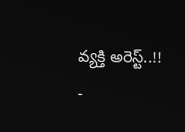వ్యక్తి అరెస్ట్..!!
-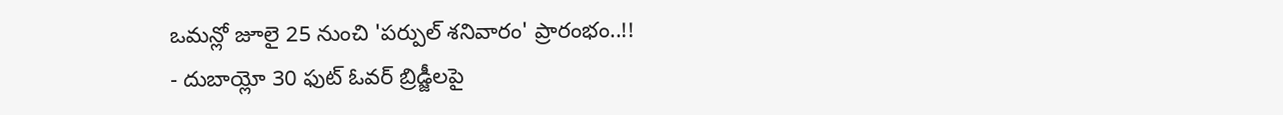ఒమన్లో జూలై 25 నుంచి 'పర్పుల్ శనివారం' ప్రారంభం..!!
- దుబాయ్లో 30 ఫుట్ ఓవర్ బ్రిడ్జీలపై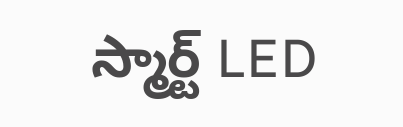స్మార్ట్ LED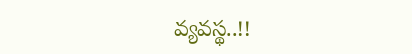వ్యవస్థ..!!